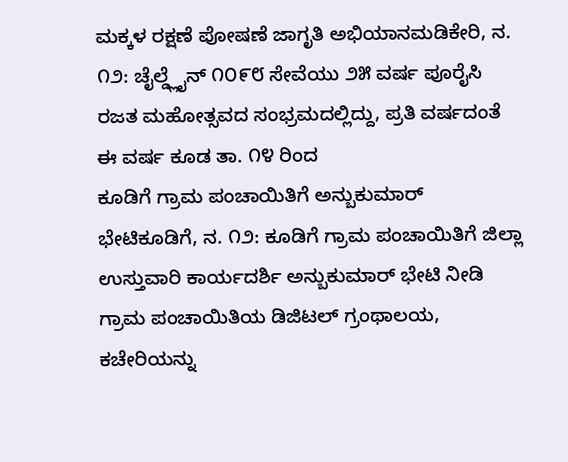ಮಕ್ಕಳ ರಕ್ಷಣೆ ಪೋಷಣೆ ಜಾಗೃತಿ ಅಭಿಯಾನಮಡಿಕೇರಿ, ನ. ೧೨: ಚೈಲ್ಡ್ಲೈನ್ ೧೦೯೮ ಸೇವೆಯು ೨೫ ವರ್ಷ ಪೂರೈಸಿ ರಜತ ಮಹೋತ್ಸವದ ಸಂಭ್ರಮದಲ್ಲಿದ್ದು, ಪ್ರತಿ ವರ್ಷದಂತೆ ಈ ವರ್ಷ ಕೂಡ ತಾ. ೧೪ ರಿಂದ
ಕೂಡಿಗೆ ಗ್ರಾಮ ಪಂಚಾಯಿತಿಗೆ ಅನ್ಬುಕುಮಾರ್ ಭೇಟಿಕೂಡಿಗೆ, ನ. ೧೨: ಕೂಡಿಗೆ ಗ್ರಾಮ ಪಂಚಾಯಿತಿಗೆ ಜಿಲ್ಲಾ ಉಸ್ತುವಾರಿ ಕಾರ್ಯದರ್ಶಿ ಅನ್ಬುಕುಮಾರ್ ಭೇಟಿ ನೀಡಿ ಗ್ರಾಮ ಪಂಚಾಯಿತಿಯ ಡಿಜಿಟಲ್ ಗ್ರಂಥಾಲಯ, ಕಚೇರಿಯನ್ನು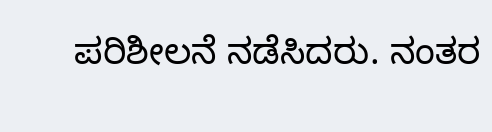ಪರಿಶೀಲನೆ ನಡೆಸಿದರು. ನಂತರ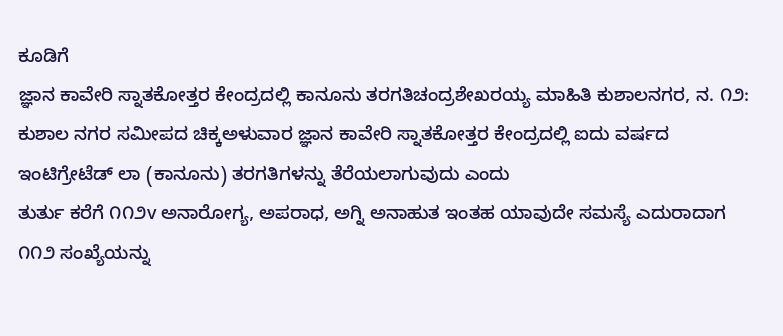ಕೂಡಿಗೆ
ಜ್ಞಾನ ಕಾವೇರಿ ಸ್ನಾತಕೋತ್ತರ ಕೇಂದ್ರದಲ್ಲಿ ಕಾನೂನು ತರಗತಿಚಂದ್ರಶೇಖರಯ್ಯ ಮಾಹಿತಿ ಕುಶಾಲನಗರ, ನ. ೧೨: ಕುಶಾಲ ನಗರ ಸಮೀಪದ ಚಿಕ್ಕಅಳುವಾರ ಜ್ಞಾನ ಕಾವೇರಿ ಸ್ನಾತಕೋತ್ತರ ಕೇಂದ್ರದಲ್ಲಿ ಐದು ವರ್ಷದ ಇಂಟಿಗ್ರೇಟೆಡ್ ಲಾ (ಕಾನೂನು) ತರಗತಿಗಳನ್ನು ತೆರೆಯಲಾಗುವುದು ಎಂದು
ತುರ್ತು ಕರೆಗೆ ೧೧೨v ಅನಾರೋಗ್ಯ, ಅಪರಾಧ, ಅಗ್ನಿ ಅನಾಹುತ ಇಂತಹ ಯಾವುದೇ ಸಮಸ್ಯೆ ಎದುರಾದಾಗ ೧೧೨ ಸಂಖ್ಯೆಯನ್ನು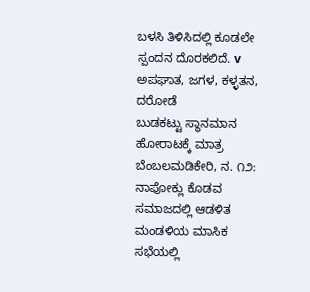ಬಳಸಿ ತಿಳಿಸಿದಲ್ಲಿ ಕೂಡಲೇ ಸ್ಪಂದನ ದೊರಕಲಿದೆ. v ಅಪಘಾತ, ಜಗಳ, ಕಳ್ಳತನ, ದರೋಡೆ
ಬುಡಕಟ್ಟು ಸ್ಥಾನಮಾನ ಹೋರಾಟಕ್ಕೆ ಮಾತ್ರ ಬೆಂಬಲಮಡಿಕೇರಿ, ನ. ೧೨: ನಾಪೋಕ್ಲು ಕೊಡವ ಸಮಾಜದಲ್ಲಿ ಆಡಳಿತ ಮಂಡಳಿಯ ಮಾಸಿಕ ಸಭೆಯಲ್ಲಿ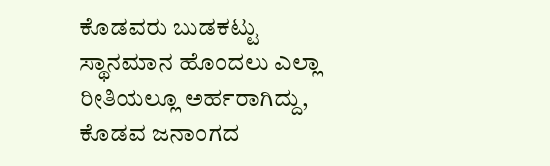ಕೊಡವರು ಬುಡಕಟ್ಟು ಸ್ಥಾನಮಾನ ಹೊಂದಲು ಎಲ್ಲಾ ರೀತಿಯಲ್ಲೂ ಅರ್ಹರಾಗಿದ್ದು, ಕೊಡವ ಜನಾಂಗದ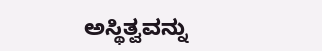ಅಸ್ಥಿತ್ವವನ್ನು